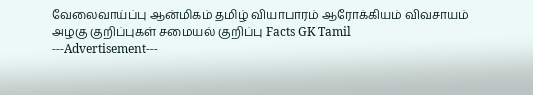வேலைவாய்ப்பு ஆன்மிகம் தமிழ் வியாபாரம் ஆரோக்கியம் விவசாயம் அழகு குறிப்புகள் சமையல் குறிப்பு Facts GK Tamil
---Advertisement---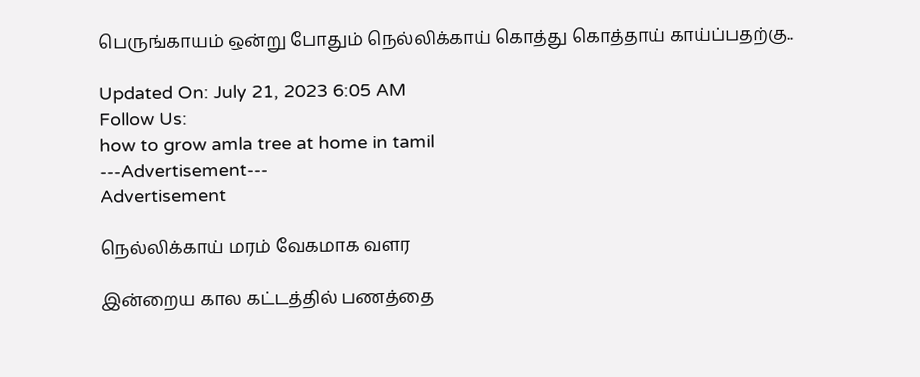பெருங்காயம் ஒன்று போதும் நெல்லிக்காய் கொத்து கொத்தாய் காய்ப்பதற்கு..

Updated On: July 21, 2023 6:05 AM
Follow Us:
how to grow amla tree at home in tamil
---Advertisement---
Advertisement

நெல்லிக்காய் மரம் வேகமாக வளர

இன்றைய கால கட்டத்தில் பணத்தை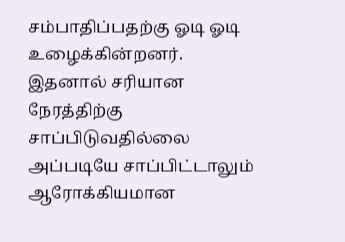சம்பாதிப்பதற்கு ஓடி ஓடி உழைக்கின்றனர். இதனால் சரியான நேரத்திற்கு சாப்பிடுவதில்லை அப்படியே சாப்பிட்டாலும் ஆரோக்கியமான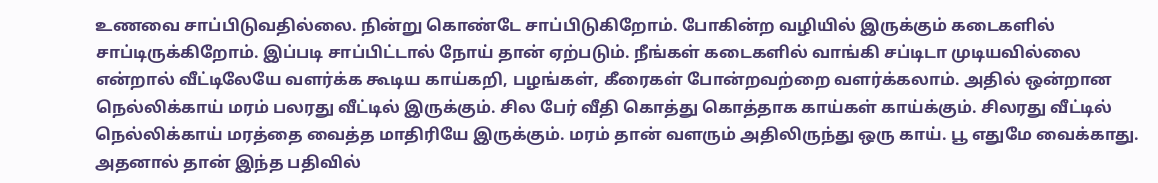உணவை சாப்பிடுவதில்லை. நின்று கொண்டே சாப்பிடுகிறோம். போகின்ற வழியில் இருக்கும் கடைகளில் சாப்டிருக்கிறோம். இப்படி சாப்பிட்டால் நோய் தான் ஏற்படும். நீங்கள் கடைகளில் வாங்கி சப்டிடா முடியவில்லை என்றால் வீட்டிலேயே வளர்க்க கூடிய காய்கறி, பழங்கள், கீரைகள் போன்றவற்றை வளர்க்கலாம். அதில் ஒன்றான நெல்லிக்காய் மரம் பலரது வீட்டில் இருக்கும். சில பேர் வீதி கொத்து கொத்தாக காய்கள் காய்க்கும். சிலரது வீட்டில் நெல்லிக்காய் மரத்தை வைத்த மாதிரியே இருக்கும். மரம் தான் வளரும் அதிலிருந்து ஒரு காய். பூ எதுமே வைக்காது. அதனால் தான் இந்த பதிவில்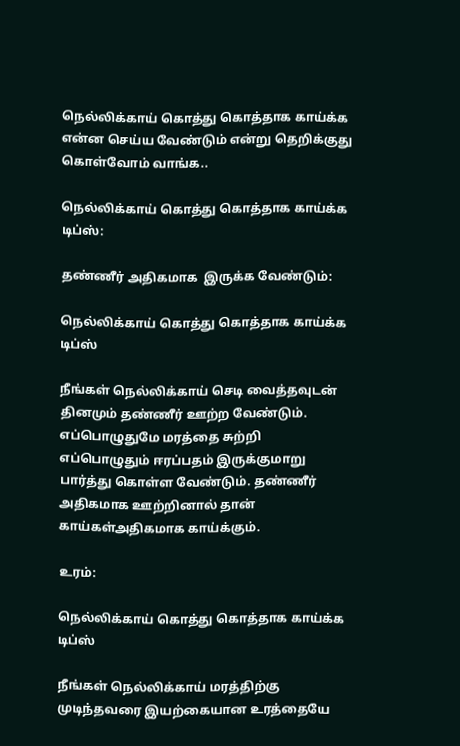நெல்லிக்காய் கொத்து கொத்தாக காய்க்க என்ன செய்ய வேண்டும் என்று தெறிக்குது கொள்வோம் வாங்க..

நெல்லிக்காய் கொத்து கொத்தாக காய்க்க டிப்ஸ்:

தண்ணீர் அதிகமாக  இருக்க வேண்டும்:

நெல்லிக்காய் கொத்து கொத்தாக காய்க்க டிப்ஸ்

நீங்கள் நெல்லிக்காய் செடி வைத்தவுடன் தினமும் தண்ணீர் ஊற்ற வேண்டும். எப்பொழுதுமே மரத்தை சுற்றி எப்பொழுதும் ஈரப்பதம் இருக்குமாறு பார்த்து கொள்ள வேண்டும். தண்ணீர் அதிகமாக ஊற்றினால் தான் காய்கள்அதிகமாக காய்க்கும்.

உரம்:

நெல்லிக்காய் கொத்து கொத்தாக காய்க்க டிப்ஸ்

நீங்கள் நெல்லிக்காய் மரத்திற்கு முடிந்தவரை இயற்கையான உரத்தையே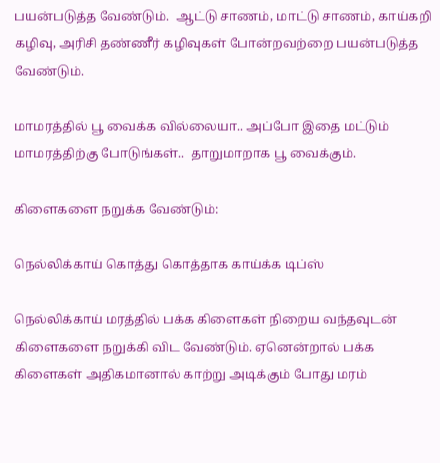பயன்படுத்த வேண்டும்.  ஆட்டு சாணம், மாட்டு சாணம், காய்கறி கழிவு, அரிசி தண்ணீர் கழிவுகள் போன்றவற்றை பயன்படுத்த வேண்டும்.

மாமரத்தில் பூ வைக்க வில்லையா.. அப்போ இதை மட்டும் மாமரத்திற்கு போடுங்கள்..  தாறுமாறாக பூ வைக்கும்.

கிளைகளை நறுக்க வேண்டும்:

நெல்லிக்காய் கொத்து கொத்தாக காய்க்க டிப்ஸ்

நெல்லிக்காய் மரத்தில் பக்க கிளைகள் நிறைய வந்தவுடன் கிளைகளை நறுக்கி விட வேண்டும். ஏனென்றால் பக்க கிளைகள் அதிகமானால் காற்று அடிக்கும் போது மரம்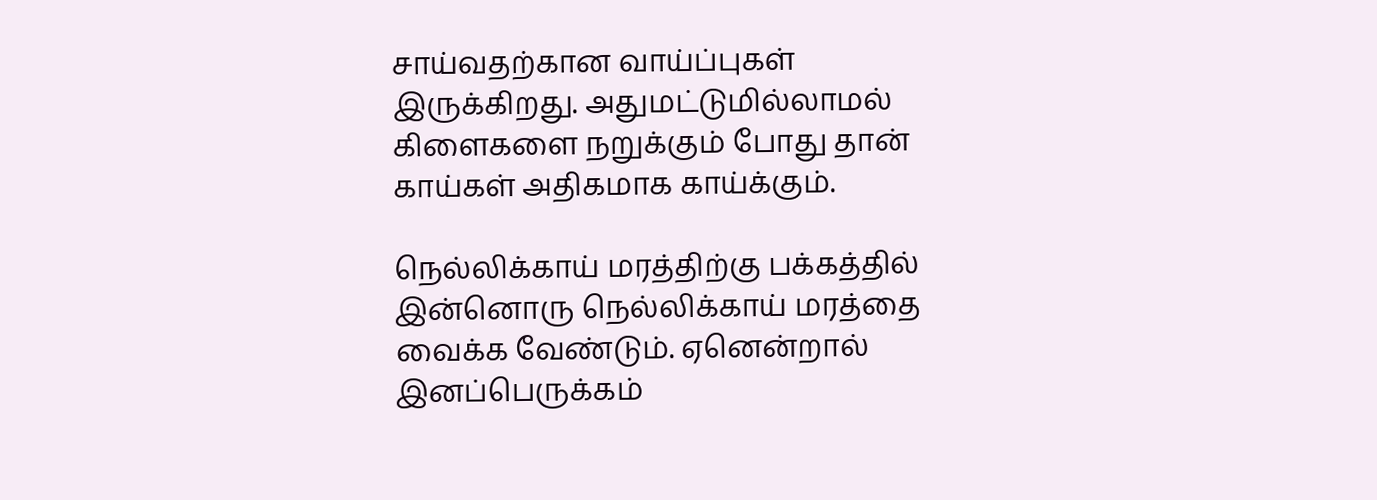சாய்வதற்கான வாய்ப்புகள் இருக்கிறது. அதுமட்டுமில்லாமல் கிளைகளை நறுக்கும் போது தான் காய்கள் அதிகமாக காய்க்கும்.

நெல்லிக்காய் மரத்திற்கு பக்கத்தில் இன்னொரு நெல்லிக்காய் மரத்தை வைக்க வேண்டும். ஏனென்றால் இனப்பெருக்கம்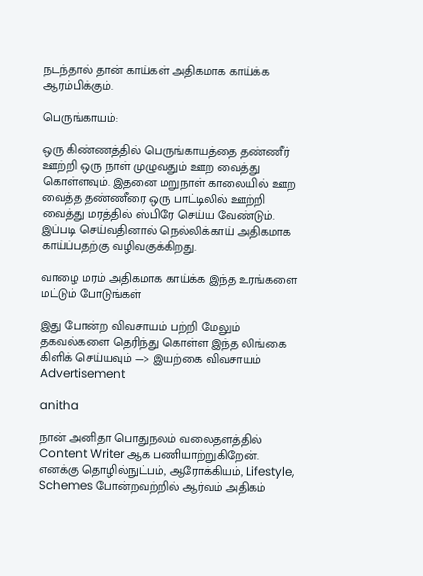நடந்தால் தான் காய்கள் அதிகமாக காய்க்க ஆரம்பிக்கும்.

பெருங்காயம்:

ஒரு கிண்ணத்தில் பெருங்காயத்தை தண்ணீர் ஊற்றி ஒரு நாள் முழுவதும் ஊற வைத்து கொள்ளவும். இதனை மறுநாள் காலையில் ஊற வைத்த தண்ணீரை ஒரு பாட்டிலில் ஊற்றி வைத்து மரத்தில் ஸ்பிரே செய்ய வேண்டும். இப்படி செய்வதினால் நெல்லிக்காய் அதிகமாக காய்ப்பதற்கு வழிவகுக்கிறது.

வாழை மரம் அதிகமாக காய்க்க இந்த உரங்களை மட்டும் போடுங்கள்

இது போன்ற விவசாயம் பற்றி மேலும் தகவல்களை தெரிந்து கொள்ள இந்த லிங்கை கிளிக் செய்யவும் —> இயற்கை விவசாயம்
Advertisement

anitha

நான் அனிதா பொதுநலம் வலைதளத்தில் Content Writer ஆக பணியாற்றுகிறேன். எனக்கு தொழில்நுட்பம், ஆரோக்கியம், Lifestyle, Schemes போன்றவற்றில் ஆர்வம் அதிகம்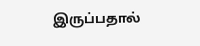இருப்பதால்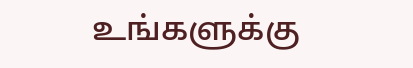உங்களுக்கு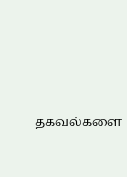தகவல்களை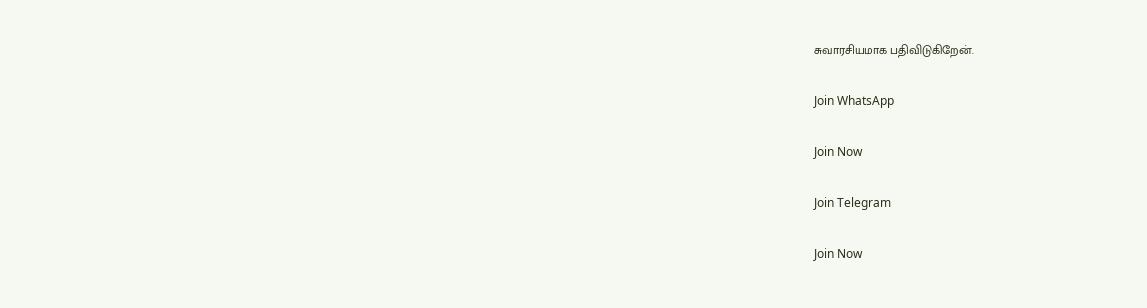சுவாரசியமாக பதிவிடுகிறேன்.

Join WhatsApp

Join Now

Join Telegram

Join Now